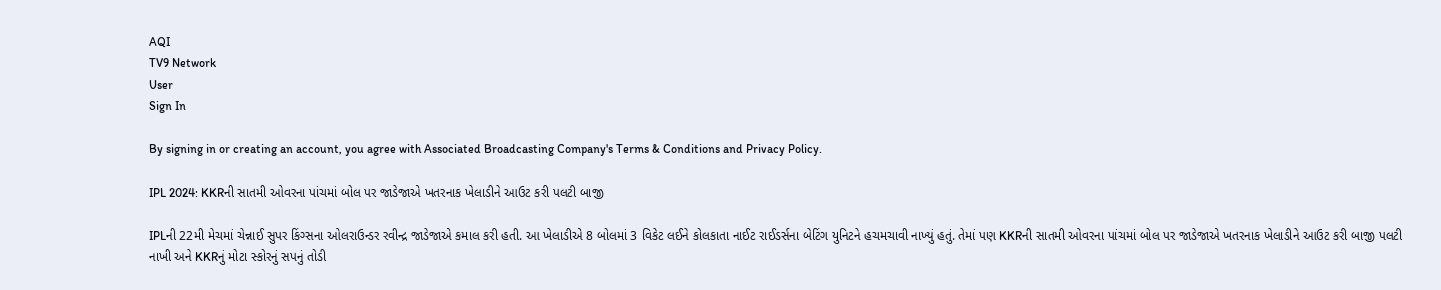AQI
TV9 Network
User
Sign In

By signing in or creating an account, you agree with Associated Broadcasting Company's Terms & Conditions and Privacy Policy.

IPL 2024: KKRની સાતમી ઓવરના પાંચમાં બોલ પર જાડેજાએ ખતરનાક ખેલાડીને આઉટ કરી પલટી બાજી

IPLની 22મી મેચમાં ચેન્નાઈ સુપર કિંગ્સના ઓલરાઉન્ડર રવીન્દ્ર જાડેજાએ કમાલ કરી હતી. આ ખેલાડીએ 8 બોલમાં 3 વિકેટ લઈને કોલકાતા નાઈટ રાઈડર્સના બેટિંગ યુનિટને હચમચાવી નાખ્યું હતું. તેમાં પણ KKRની સાતમી ઓવરના પાંચમાં બોલ પર જાડેજાએ ખતરનાક ખેલાડીને આઉટ કરી બાજી પલટી નાખી અને KKRનું મોટા સ્કોરનું સપનું તોડી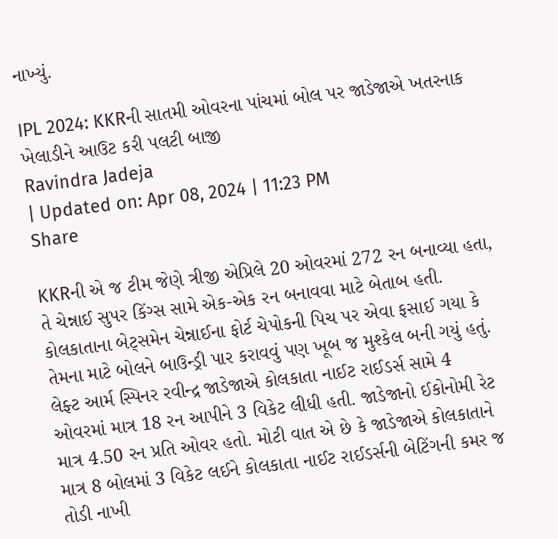નાખ્યું.

IPL 2024: KKRની સાતમી ઓવરના પાંચમાં બોલ પર જાડેજાએ ખતરનાક ખેલાડીને આઉટ કરી પલટી બાજી
Ravindra Jadeja
| Updated on: Apr 08, 2024 | 11:23 PM
Share

KKRની એ જ ટીમ જેણે ત્રીજી એપ્રિલે 20 ઓવરમાં 272 રન બનાવ્યા હતા, તે ચેન્નાઈ સુપર કિંગ્સ સામે એક-એક રન બનાવવા માટે બેતાબ હતી. કોલકાતાના બેટ્સમેન ચેન્નાઈના ફોર્ટ ચેપોકની પિચ પર એવા ફસાઈ ગયા કે તેમના માટે બોલને બાઉન્ડ્રી પાર કરાવવું પણ ખૂબ જ મુશ્કેલ બની ગયું હતું. લેફ્ટ આર્મ સ્પિનર રવીન્દ્ર જાડેજાએ કોલકાતા નાઈટ રાઈડર્સ સામે 4 ઓવરમાં માત્ર 18 રન આપીને 3 વિકેટ લીધી હતી. જાડેજાનો ઈકોનોમી રેટ માત્ર 4.50 રન પ્રતિ ઓવર હતો. મોટી વાત એ છે કે જાડેજાએ કોલકાતાને માત્ર 8 બોલમાં 3 વિકેટ લઈને કોલકાતા નાઈટ રાઈડર્સની બેટિંગની કમર જ તોડી નાખી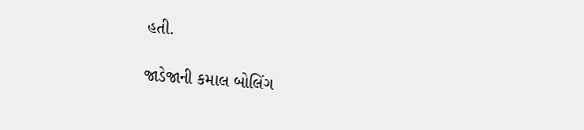હતી.

જાડેજાની કમાલ બોલિંગ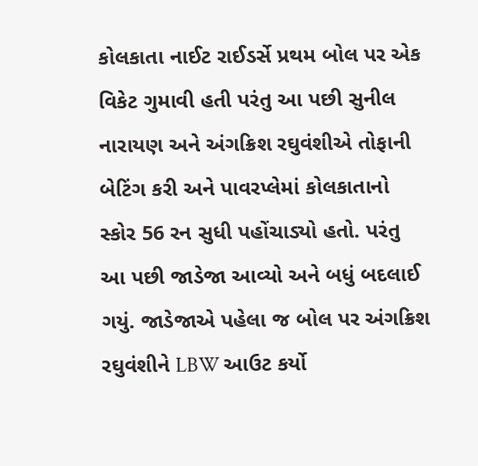કોલકાતા નાઈટ રાઈડર્સે પ્રથમ બોલ પર એક વિકેટ ગુમાવી હતી પરંતુ આ પછી સુનીલ નારાયણ અને અંગક્રિશ રઘુવંશીએ તોફાની બેટિંગ કરી અને પાવરપ્લેમાં કોલકાતાનો સ્કોર 56 રન સુધી પહોંચાડ્યો હતો. પરંતુ આ પછી જાડેજા આવ્યો અને બધું બદલાઈ ગયું. જાડેજાએ પહેલા જ બોલ પર અંગક્રિશ રઘુવંશીને LBW આઉટ કર્યો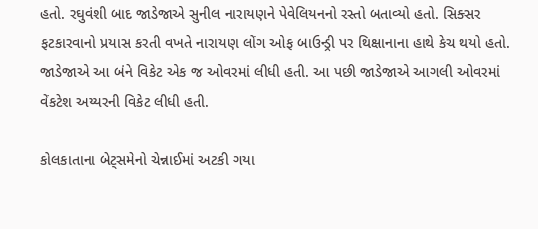હતો. રઘુવંશી બાદ જાડેજાએ સુનીલ નારાયણને પેવેલિયનનો રસ્તો બતાવ્યો હતો. સિક્સર ફટકારવાનો પ્રયાસ કરતી વખતે નારાયણ લોંગ ઓફ બાઉન્ડ્રી પર થિક્ષાનાના હાથે કેચ થયો હતો. જાડેજાએ આ બંને વિકેટ એક જ ઓવરમાં લીધી હતી. આ પછી જાડેજાએ આગલી ઓવરમાં વેંકટેશ અય્યરની વિકેટ લીધી હતી.

કોલકાતાના બેટ્સમેનો ચેન્નાઈમાં અટકી ગયા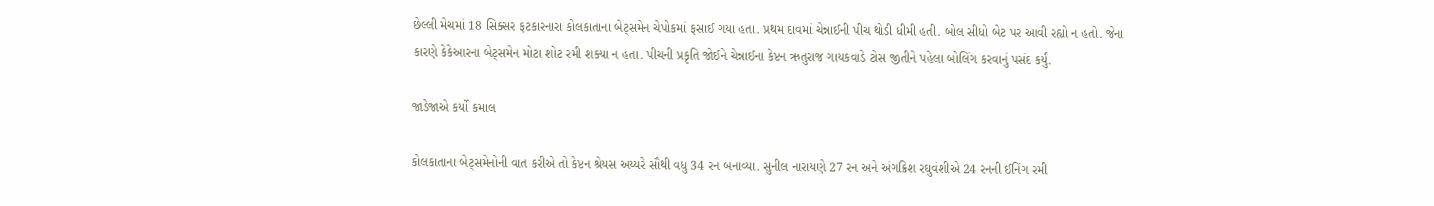છેલ્લી મેચમાં 18 સિક્સર ફટકારનારા કોલકાતાના બેટ્સમેન ચેપોકમાં ફસાઈ ગયા હતા. પ્રથમ દાવમાં ચેન્નાઈની પીચ થોડી ધીમી હતી. બોલ સીધો બેટ પર આવી રહ્યો ન હતો. જેના કારણે કેકેઆરના બેટ્સમેન મોટા શોટ રમી શક્યા ન હતા. પીચની પ્રકૃતિ જોઈને ચેન્નાઈના કેપ્ટન ઋતુરાજ ગાયકવાડે ટોસ જીતીને પહેલા બોલિંગ કરવાનું પસંદ કર્યું.

જાડેજાએ કર્યો કમાલ

કોલકાતાના બેટ્સમેનોની વાત કરીએ તો કેપ્ટન શ્રેયસ અય્યરે સૌથી વધુ 34 રન બનાવ્યા. સુનીલ નારાયણે 27 રન અને અંગક્રિશ રઘુવંશીએ 24 રનની ઈનિંગ રમી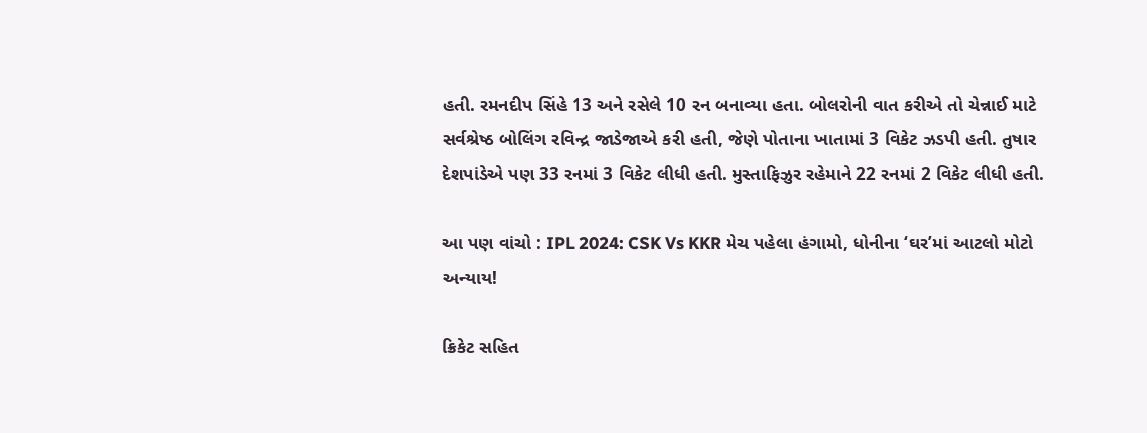હતી. રમનદીપ સિંહે 13 અને રસેલે 10 રન બનાવ્યા હતા. બોલરોની વાત કરીએ તો ચેન્નાઈ માટે સર્વશ્રેષ્ઠ બોલિંગ રવિન્દ્ર જાડેજાએ કરી હતી, જેણે પોતાના ખાતામાં 3 વિકેટ ઝડપી હતી. તુષાર દેશપાંડેએ પણ 33 રનમાં 3 વિકેટ લીધી હતી. મુસ્તાફિઝુર રહેમાને 22 રનમાં 2 વિકેટ લીધી હતી.

આ પણ વાંચો : IPL 2024: CSK Vs KKR મેચ પહેલા હંગામો, ધોનીના ‘ઘર’માં આટલો મોટો અન્યાય!

ક્રિકેટ સહિત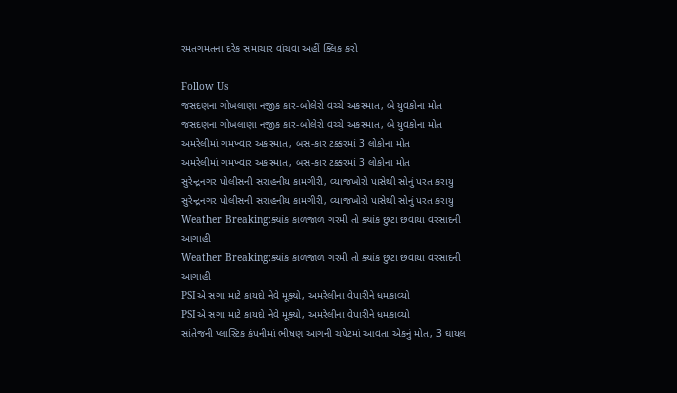રમતગમતના દરેક સમાચાર વાંચવા અહીં ક્લિક કરો

Follow Us
જસદણના ગોખલાણા નજીક કાર-બોલેરો વચ્ચે અકસ્માત, બે યુવકોના મોત
જસદણના ગોખલાણા નજીક કાર-બોલેરો વચ્ચે અકસ્માત, બે યુવકોના મોત
અમરેલીમાં ગમખ્વાર અકસ્માત, બસ-કાર ટક્કરમાં 3 લોકોના મોત
અમરેલીમાં ગમખ્વાર અકસ્માત, બસ-કાર ટક્કરમાં 3 લોકોના મોત
સુરેન્દ્રનગર પોલીસની સરાહનીય કામગીરી, વ્યાજખોરો પાસેથી સોનું પરત કરાયુ
સુરેન્દ્રનગર પોલીસની સરાહનીય કામગીરી, વ્યાજખોરો પાસેથી સોનું પરત કરાયુ
Weather Breaking:ક્યાંક કાળજાળ ગરમી તો ક્યાંક છુટા છવાયા વરસાદની આગાહી
Weather Breaking:ક્યાંક કાળજાળ ગરમી તો ક્યાંક છુટા છવાયા વરસાદની આગાહી
PSIએ સગા માટે કાયદો નેવે મૂક્યો, અમરેલીના વેપારીને ધમકાવ્યો
PSIએ સગા માટે કાયદો નેવે મૂક્યો, અમરેલીના વેપારીને ધમકાવ્યો
સાંતેજની પ્લાસ્ટિક કંપનીમાં ભીષણ આગની ચપેટમાં આવતા એકનું મોત, 3 ઘાયલ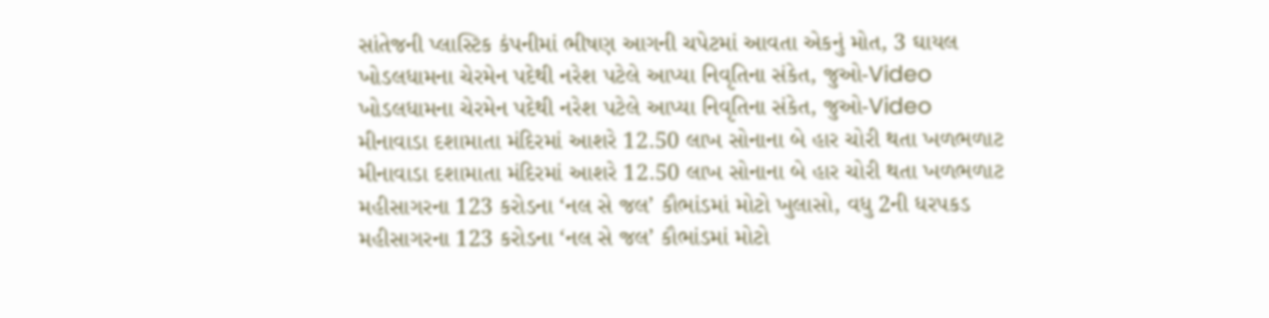સાંતેજની પ્લાસ્ટિક કંપનીમાં ભીષણ આગની ચપેટમાં આવતા એકનું મોત, 3 ઘાયલ
ખોડલધામના ચેરમેન પદેથી નરેશ પટેલે આપ્યા નિવૃતિના સંકેત, જુઓ-Video
ખોડલધામના ચેરમેન પદેથી નરેશ પટેલે આપ્યા નિવૃતિના સંકેત, જુઓ-Video
મીનાવાડા દશામાતા મંદિરમાં આશરે 12.50 લાખ સોનાના બે હાર ચોરી થતા ખળભળાટ
મીનાવાડા દશામાતા મંદિરમાં આશરે 12.50 લાખ સોનાના બે હાર ચોરી થતા ખળભળાટ
મહીસાગરના 123 કરોડના ‘નલ સે જલ’ કૌભાંડમાં મોટો ખુલાસો, વધુ 2ની ધરપકડ
મહીસાગરના 123 કરોડના ‘નલ સે જલ’ કૌભાંડમાં મોટો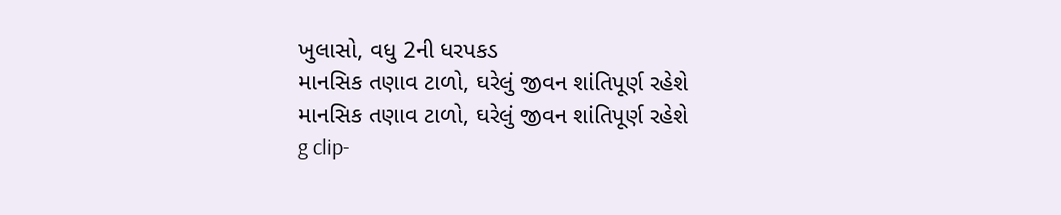ખુલાસો, વધુ 2ની ધરપકડ
માનસિક તણાવ ટાળો, ઘરેલું જીવન શાંતિપૂર્ણ રહેશે
માનસિક તણાવ ટાળો, ઘરેલું જીવન શાંતિપૂર્ણ રહેશે
g clip-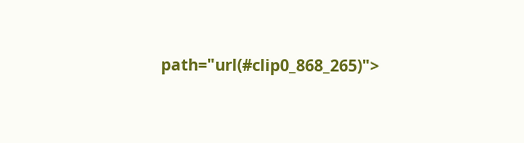path="url(#clip0_868_265)">